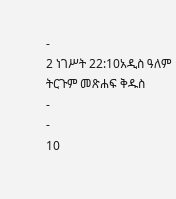-
2 ነገሥት 22:10አዲስ ዓለም ትርጉም መጽሐፍ ቅዱስ
-
-
10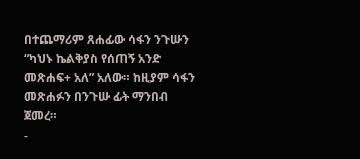በተጨማሪም ጸሐፊው ሳፋን ንጉሡን “ካህኑ ኬልቅያስ የሰጠኝ አንድ መጽሐፍ+ አለ” አለው። ከዚያም ሳፋን መጽሐፉን በንጉሡ ፊት ማንበብ ጀመረ።
-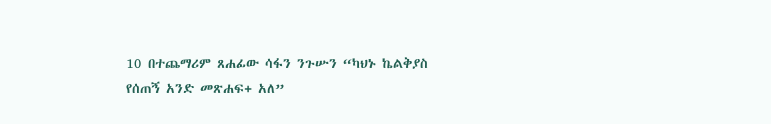10 በተጨማሪም ጸሐፊው ሳፋን ንጉሡን “ካህኑ ኬልቅያስ የሰጠኝ አንድ መጽሐፍ+ አለ”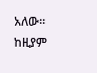አለው። ከዚያም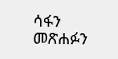ሳፋን መጽሐፉን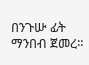በንጉሡ ፊት ማንበብ ጀመረ።